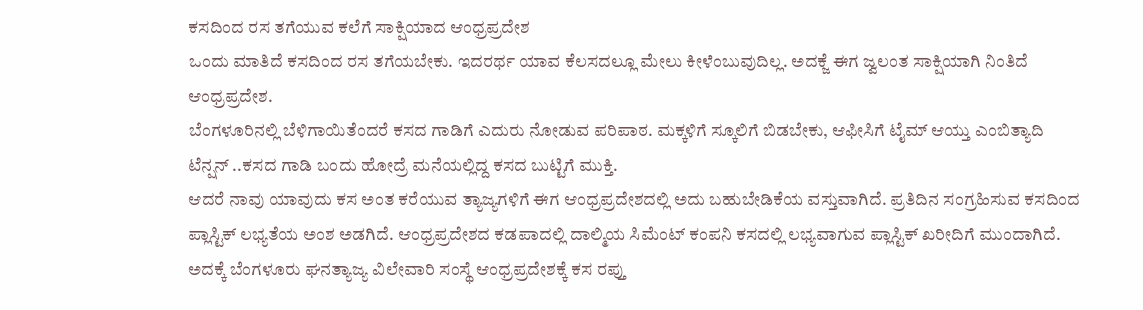ಕಸದಿಂದ ರಸ ತಗೆಯುವ ಕಲೆಗೆ ಸಾಕ್ಷಿಯಾದ ಆಂಧ್ರಪ್ರದೇಶ
ಒಂದು ಮಾತಿದೆ ಕಸದಿಂದ ರಸ ತಗೆಯಬೇಕು. ಇದರರ್ಥ ಯಾವ ಕೆಲಸದಲ್ಲೂ ಮೇಲು ಕೀಳೆಂಬುವುದಿಲ್ಲ. ಅದಕ್ಜೆ ಈಗ ಜ್ವಲಂತ ಸಾಕ್ಷಿಯಾಗಿ ನಿಂತಿದೆ ಆಂಧ್ರಪ್ರದೇಶ.
ಬೆಂಗಳೂರಿನಲ್ಲಿ ಬೆಳಿಗಾಯಿತೆಂದರೆ ಕಸದ ಗಾಡಿಗೆ ಎದುರು ನೋಡುವ ಪರಿಪಾಠ. ಮಕ್ಕಳಿಗೆ ಸ್ಕೂಲಿಗೆ ಬಿಡಬೇಕು, ಆಫೀಸಿಗೆ ಟೈಮ್ ಆಯ್ತು ಎಂಬಿತ್ಯಾದಿ ಟೆನ್ಷನ್ ..ಕಸದ ಗಾಡಿ ಬಂದು ಹೋದ್ರೆ ಮನೆಯಲ್ಲಿದ್ದ ಕಸದ ಬುಟ್ಟಿಗೆ ಮುಕ್ತಿ.
ಆದರೆ ನಾವು ಯಾವುದು ಕಸ ಅಂತ ಕರೆಯುವ ತ್ಯಾಜ್ಯಗಳಿಗೆ ಈಗ ಆಂಧ್ರಪ್ರದೇಶದಲ್ಲಿ ಅದು ಬಹುಬೇಡಿಕೆಯ ವಸ್ತುವಾಗಿದೆ. ಪ್ರತಿದಿನ ಸಂಗ್ರಹಿಸುವ ಕಸದಿಂದ ಪ್ಲಾಸ್ಟಿಕ್ ಲಭ್ಯತೆಯ ಅಂಶ ಅಡಗಿದೆ. ಆಂಧ್ರಪ್ರದೇಶದ ಕಡಪಾದಲ್ಲಿ ದಾಲ್ಮಿಯ ಸಿಮೆಂಟ್ ಕಂಪನಿ ಕಸದಲ್ಲಿ ಲಭ್ಯವಾಗುವ ಪ್ಲಾಸ್ಟಿಕ್ ಖರೀದಿಗೆ ಮುಂದಾಗಿದೆ. ಅದಕ್ಕೆ ಬೆಂಗಳೂರು ಘನತ್ಯಾಜ್ಯ ವಿಲೇವಾರಿ ಸಂಸ್ಥೆ ಆಂಧ್ರಪ್ರದೇಶಕ್ಕೆ ಕಸ ರಪ್ತು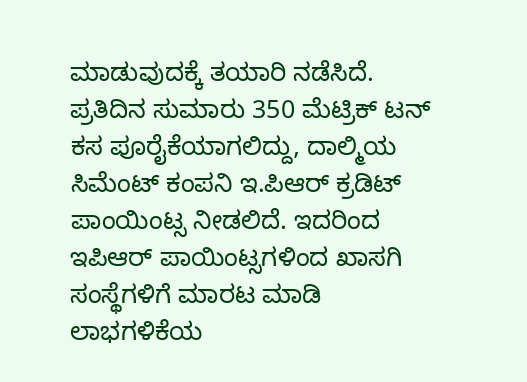ಮಾಡುವುದಕ್ಕೆ ತಯಾರಿ ನಡೆಸಿದೆ.
ಪ್ರತಿದಿನ ಸುಮಾರು 350 ಮೆಟ್ರಿಕ್ ಟನ್ ಕಸ ಪೂರೈಕೆಯಾಗಲಿದ್ದು, ದಾಲ್ಮಿಯ ಸಿಮೆಂಟ್ ಕಂಪನಿ ಇ.ಪಿಆರ್ ಕ್ರಡಿಟ್ ಪಾಂಯಿಂಟ್ಸ ನೀಡಲಿದೆ. ಇದರಿಂದ ಇಪಿಆರ್ ಪಾಯಿಂಟ್ಸಗಳಿಂದ ಖಾಸಗಿ ಸಂಸ್ಥೆಗಳಿಗೆ ಮಾರಟ ಮಾಡಿ ಲಾಭಗಳಿಕೆಯ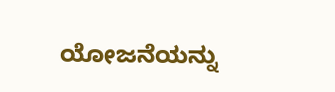ಯೋಜನೆಯನ್ನು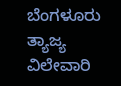ಬೆಂಗಳೂರು ತ್ಯಾಜ್ಯ ವಿಲೇವಾರಿ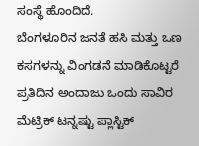ಸಂಸ್ಥೆ ಹೊಂದಿದೆ.
ಬೆಂಗಳೂರಿನ ಜನತೆ ಹಸಿ ಮತ್ತು ಒಣ ಕಸಗಳನ್ನು ವಿಂಗಡನೆ ಮಾಡಿಕೊಟ್ಟರೆ ಪ್ರತಿದಿನ ಅಂದಾಜು ಒಂದು ಸಾವಿರ ಮೆಟ್ರಿಕ್ ಟನ್ನಷ್ಟು ಪ್ಲಾಸ್ಟಿಕ್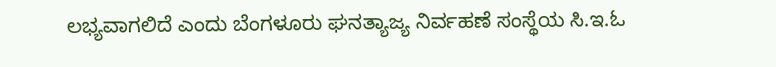ಲಭ್ಯವಾಗಲಿದೆ ಎಂದು ಬೆಂಗಳೂರು ಘನತ್ಯಾಜ್ಯ ನಿರ್ವಹಣೆ ಸಂಸ್ಥೆಯ ಸಿ.ಇ.ಓ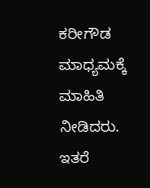ಕರೀಗೌಡ ಮಾಧ್ಯಮಕ್ಕೆ ಮಾಹಿತಿ ನೀಡಿದರು.
ಇತರೆ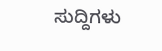ಸುದ್ದಿಗಳು